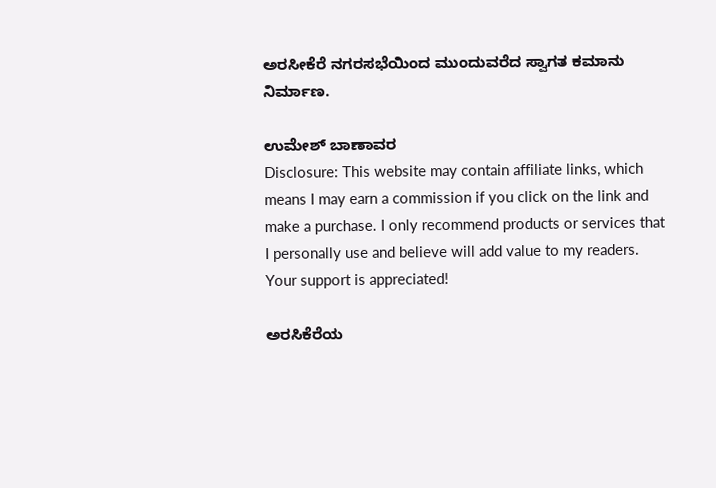ಅರಸೀಕೆರೆ ನಗರಸಭೆಯಿಂದ ಮುಂದುವರೆದ ಸ್ವಾಗತ ಕಮಾನು ನಿರ್ಮಾಣ.

ಉಮೇಶ್ ಬಾಣಾವರ
Disclosure: This website may contain affiliate links, which means I may earn a commission if you click on the link and make a purchase. I only recommend products or services that I personally use and believe will add value to my readers. Your support is appreciated!

ಅರಸಿಕೆರೆಯ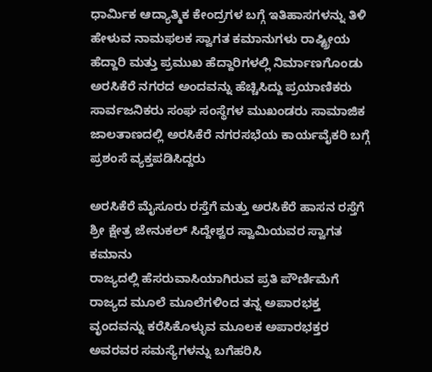ಧಾರ್ಮಿಕ ಆದ್ಯಾತ್ಮಿಕ ಕೇಂದ್ರಗಳ ಬಗ್ಗೆ ಇತಿಹಾಸಗಳನ್ನು ತಿಳಿ ಹೇಳುವ ನಾಮಫಲಕ ಸ್ವಾಗತ ಕಮಾನುಗಳು ರಾಷ್ಟ್ರೀಯ ಹೆದ್ದಾರಿ ಮತ್ತು ಪ್ರಮುಖ ಹೆದ್ದಾರಿಗಳಲ್ಲಿ ನಿರ್ಮಾಣಗೊಂಡು ಅರಸಿಕೆರೆ ನಗರದ ಅಂದವನ್ನು ಹೆಚ್ಚಿಸಿದ್ದು ಪ್ರಯಾಣಿಕರು ಸಾರ್ವಜನಿಕರು ಸಂಘ ಸಂಸ್ಥೆಗಳ ಮುಖಂಡರು ಸಾಮಾಜಿಕ ಜಾಲತಾಣದಲ್ಲಿ ಅರಸಿಕೆರೆ ನಗರಸಭೆಯ ಕಾರ್ಯವೈಕರಿ ಬಗ್ಗೆ ಪ್ರಶಂಸೆ ವ್ಯಕ್ತಪಡಿಸಿದ್ದರು

ಅರಸಿಕೆರೆ ಮೈಸೂರು ರಸ್ತೆಗೆ ಮತ್ತು ಅರಸಿಕೆರೆ ಹಾಸನ ರಸ್ತೆಗೆ ಶ್ರೀ ಕ್ಷೇತ್ರ ಜೇನುಕಲ್ ಸಿದ್ದೇಶ್ವರ ಸ್ವಾಮಿಯವರ ಸ್ವಾಗತ ಕಮಾನು
ರಾಜ್ಯದಲ್ಲಿ ಹೆಸರುವಾಸಿಯಾಗಿರುವ ಪ್ರತಿ ಪೌರ್ಣಿಮೆಗೆ ರಾಜ್ಯದ ಮೂಲೆ ಮೂಲೆಗಳಿಂದ ತನ್ನ ಅಪಾರಭಕ್ತ ವೃಂದವನ್ನು ಕರೆಸಿಕೊಳ್ಳುವ ಮೂಲಕ ಅಪಾರಭಕ್ತರ ಅವರವರ ಸಮಸ್ಯೆಗಳನ್ನು ಬಗೆಹರಿಸಿ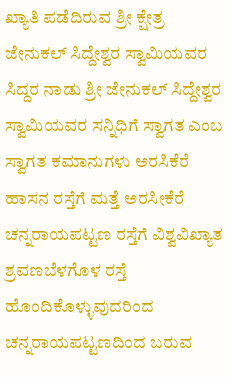ಖ್ಯಾತಿ ಪಡೆದಿರುವ ಶ್ರೀ ಕ್ಷೇತ್ರ ಜೇನುಕಲ್ ಸಿದ್ದೇಶ್ವರ ಸ್ವಾಮಿಯವರ ಸಿದ್ದರ ನಾಡು ಶ್ರೀ ಜೇನುಕಲ್ ಸಿದ್ದೇಶ್ವರ ಸ್ವಾಮಿಯವರ ಸನ್ನಿಧಿಗೆ ಸ್ವಾಗತ ಎಂಬ ಸ್ವಾಗತ ಕಮಾನುಗಳು ಅರಸಿಕೆರೆ ಹಾಸನ ರಸ್ತೆಗೆ ಮತ್ತೆ ಅರಸೀಕೆರೆ ಚನ್ನರಾಯಪಟ್ಟಣ ರಸ್ತೆಗೆ ವಿಶ್ವವಿಖ್ಯಾತ ಶ್ರವಣಬೆಳಗೊಳ ರಸ್ತೆ ಹೊಂದಿಕೊಳ್ಳುವುದರಿಂದ ಚನ್ನರಾಯಪಟ್ಟಣದಿಂದ ಬರುವ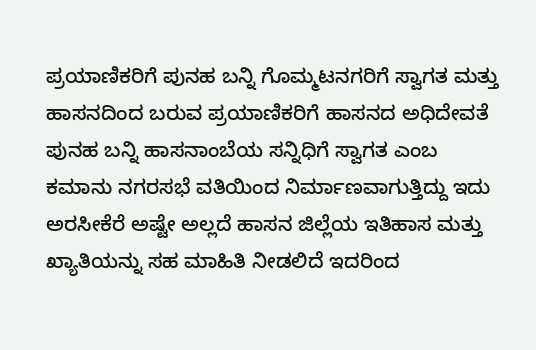ಪ್ರಯಾಣಿಕರಿಗೆ ಪುನಹ ಬನ್ನಿ ಗೊಮ್ಮಟನಗರಿಗೆ ಸ್ವಾಗತ ಮತ್ತು ಹಾಸನದಿಂದ ಬರುವ ಪ್ರಯಾಣಿಕರಿಗೆ ಹಾಸನದ ಅಧಿದೇವತೆ ಪುನಹ ಬನ್ನಿ ಹಾಸನಾಂಬೆಯ ಸನ್ನಿಧಿಗೆ ಸ್ವಾಗತ ಎಂಬ ಕಮಾನು ನಗರಸಭೆ ವತಿಯಿಂದ ನಿರ್ಮಾಣವಾಗುತ್ತಿದ್ದು ಇದು ಅರಸೀಕೆರೆ ಅಷ್ಟೇ ಅಲ್ಲದೆ ಹಾಸನ ಜಿಲ್ಲೆಯ ಇತಿಹಾಸ ಮತ್ತು ಖ್ಯಾತಿಯನ್ನು ಸಹ ಮಾಹಿತಿ ನೀಡಲಿದೆ ಇದರಿಂದ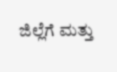ಜಿಲ್ಲೆಗೆ ಮತ್ತು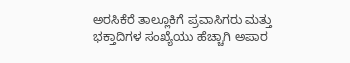ಅರಸಿಕೆರೆ ತಾಲ್ಲೂಕಿಗೆ ಪ್ರವಾಸಿಗರು ಮತ್ತು ಭಕ್ತಾದಿಗಳ ಸಂಖ್ಯೆಯು ಹೆಚ್ಚಾಗಿ ಅಪಾರ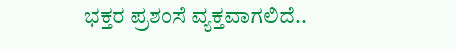ಭಕ್ತರ ಪ್ರಶಂಸೆ ವ್ಯಕ್ತವಾಗಲಿದೆ..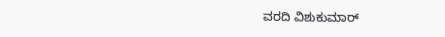ವರದಿ ವಿಶುಕುಮಾರ್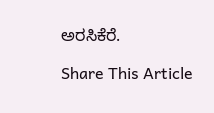ಅರಸಿಕೆರೆ.

Share This Article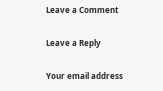Leave a Comment

Leave a Reply

Your email address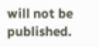will not be published.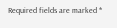Required fields are marked *